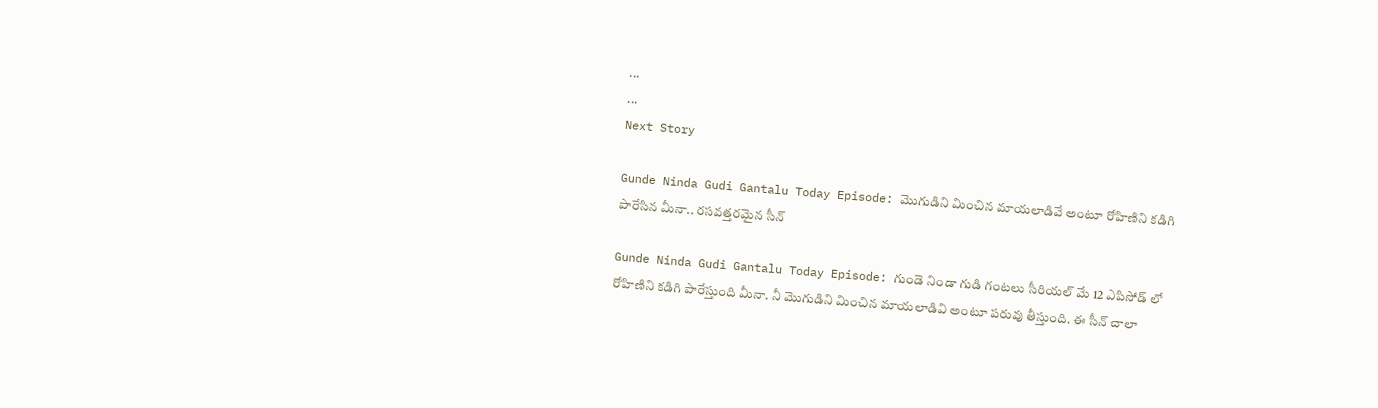...
...
Next Story

Gunde Ninda Gudi Gantalu Today Episode: మొగుడిని మించిన మాయలాడివే అంటూ రోహిణిని కడిగి పారేసిన మీనా.. రసవత్తరమైన సీన్

Gunde Ninda Gudi Gantalu Today Episode: గుండె నిండా గుడి గంటలు సీరియల్ మే 12 ఎపిసోడ్ లో రోహిణిని కడిగి పారేస్తుంది మీనా. నీ మొగుడిని మించిన మాయలాడివి అంటూ పరువు తీస్తుంది. ఈ సీన్ చాలా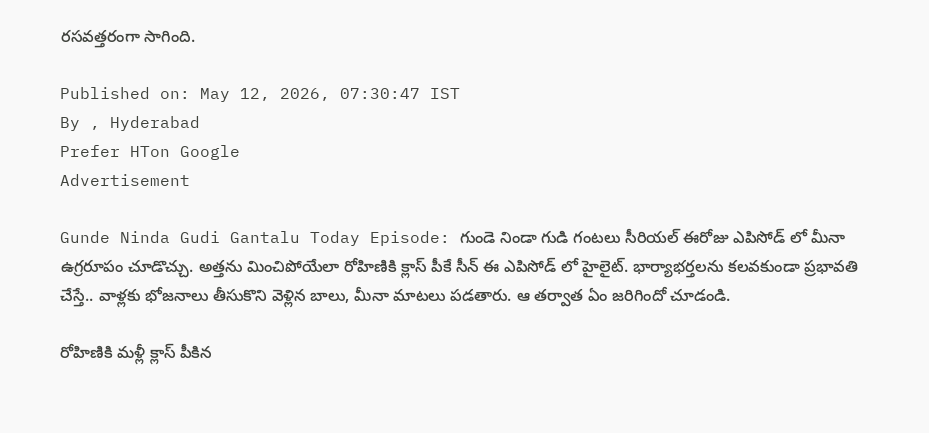రసవత్తరంగా సాగింది.

Published on: May 12, 2026, 07:30:47 IST
By , Hyderabad
Prefer HTon Google
Advertisement

Gunde Ninda Gudi Gantalu Today Episode: గుండె నిండా గుడి గంటలు సీరియల్ ఈరోజు ఎపిసోడ్ లో మీనా ఉగ్రరూపం చూడొచ్చు. అత్తను మించిపోయేలా రోహిణికి క్లాస్ పీకే సీన్ ఈ ఎపిసోడ్ లో హైలైట్. భార్యాభర్తలను కలవకుండా ప్రభావతి చేస్తే.. వాళ్లకు భోజనాలు తీసుకొని వెళ్లిన బాలు, మీనా మాటలు పడతారు. ఆ తర్వాత ఏం జరిగిందో చూడండి.

రోహిణికి మళ్లీ క్లాస్ పీకిన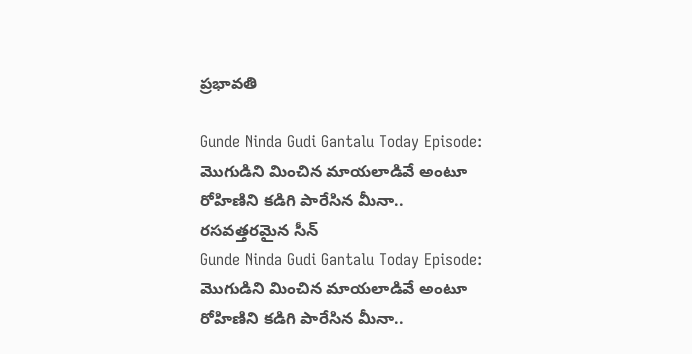ప్రభావతి

Gunde Ninda Gudi Gantalu Today Episode: మొగుడిని మించిన మాయలాడివే అంటూ రోహిణిని కడిగి పారేసిన మీనా.. రసవత్తరమైన సీన్
Gunde Ninda Gudi Gantalu Today Episode: మొగుడిని మించిన మాయలాడివే అంటూ రోహిణిని కడిగి పారేసిన మీనా..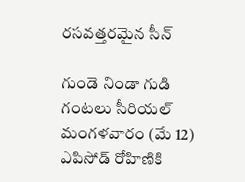రసవత్తరమైన సీన్

గుండె నిండా గుడి గంటలు సీరియల్ మంగళవారం (మే 12) ఎపిసోడ్ రోహిణికి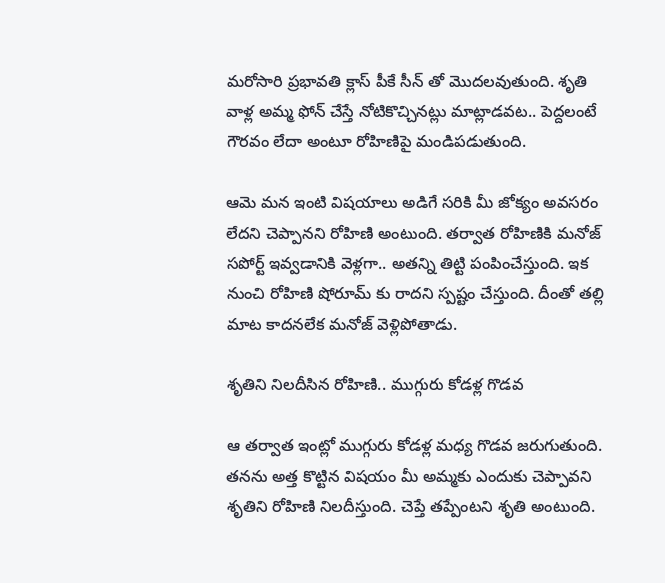మరోసారి ప్రభావతి క్లాస్ పీకే సీన్ తో మొదలవుతుంది. శృతి వాళ్ల అమ్మ ఫోన్ చేస్తే నోటికొచ్చినట్లు మాట్లాడవట.. పెద్దలంటే గౌరవం లేదా అంటూ రోహిణిపై మండిపడుతుంది.

ఆమె మన ఇంటి విషయాలు అడిగే సరికి మీ జోక్యం అవసరం లేదని చెప్పానని రోహిణి అంటుంది. తర్వాత రోహిణికి మనోజ్ సపోర్ట్ ఇవ్వడానికి వెళ్లగా.. అతన్ని తిట్టి పంపించేస్తుంది. ఇక నుంచి రోహిణి షోరూమ్ కు రాదని స్పష్టం చేస్తుంది. దీంతో తల్లి మాట కాదనలేక మనోజ్ వెళ్లిపోతాడు.

శృతిని నిలదీసిన రోహిణి.. ముగ్గురు కోడళ్ల గొడవ

ఆ తర్వాత ఇంట్లో ముగ్గురు కోడళ్ల మధ్య గొడవ జరుగుతుంది. తనను అత్త కొట్టిన విషయం మీ అమ్మకు ఎందుకు చెప్పావని శృతిని రోహిణి నిలదీస్తుంది. చెప్తే తప్పేంటని శృతి అంటుంది.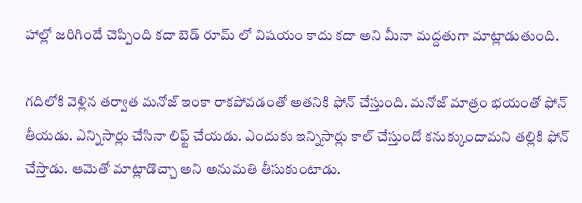హాల్లో జరిగిందే చెప్పింది కదా బెడ్ రూమ్ లో విషయం కాదు కదా అని మీనా మద్దతుగా మాట్లాడుతుంది.

గదిలోకి వెళ్లిన తర్వాత మనోజ్ ఇంకా రాకపోవడంతో అతనికి ఫోన్ చేస్తుంది. మనోజ్ మాత్రం భయంతో ఫోన్ తీయడు. ఎన్నిసార్లు చేసినా లిఫ్ట్ చేయడు. ఎందుకు ఇన్నిసార్లు కాల్ చేస్తుందో కనుక్కుందామని తల్లికి ఫోన్ చేస్తాడు. ఆమెతో మాట్లాడొచ్చా అని అనుమతి తీసుకుంటాడు.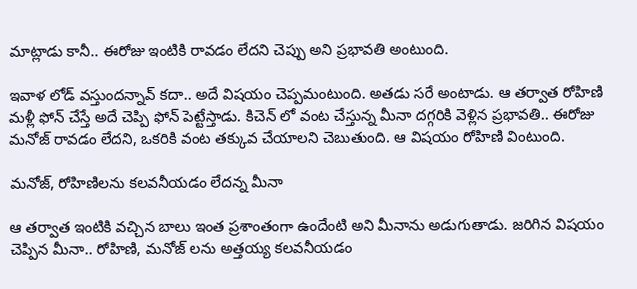మాట్లాడు కానీ.. ఈరోజు ఇంటికి రావడం లేదని చెప్పు అని ప్రభావతి అంటుంది.

ఇవాళ లోడ్ వస్తుందన్నావ్ కదా.. అదే విషయం చెప్పమంటుంది. అతడు సరే అంటాడు. ఆ తర్వాత రోహిణి మళ్లీ ఫోన్ చేస్తే అదే చెప్పి ఫోన్ పెట్టేస్తాడు. కిచెన్ లో వంట చేస్తున్న మీనా దగ్గరికి వెళ్లిన ప్రభావతి.. ఈరోజు మనోజ్ రావడం లేదని, ఒకరికి వంట తక్కువ చేయాలని చెబుతుంది. ఆ విషయం రోహిణి వింటుంది.

మనోజ్, రోహిణిలను కలవనీయడం లేదన్న మీనా

ఆ తర్వాత ఇంటికి వచ్చిన బాలు ఇంత ప్రశాంతంగా ఉందేంటి అని మీనాను అడుగుతాడు. జరిగిన విషయం చెప్పిన మీనా.. రోహిణి, మనోజ్ లను అత్తయ్య కలవనీయడం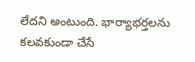లేదని అంటుంది. భార్యాభర్తలను కలవకుండా చేసే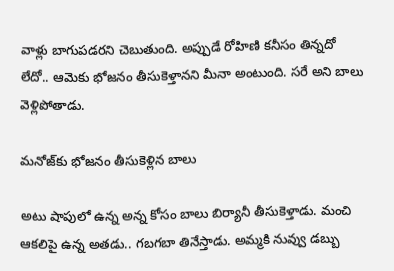వాళ్లు బాగుపడరని చెబుతుంది. అప్పుడే రోహిణి కనీసం తిన్నదో లేదో.. ఆమెకు భోజనం తీసుకెళ్తానని మీనా అంటుంది. సరే అని బాలు వెళ్లిపోతాడు.

మనోజ్‌కు భోజనం తీసుకెళ్లిన బాలు

అటు షాపులో ఉన్న అన్న కోసం బాలు బిర్యానీ తీసుకెళ్తాడు. మంచి ఆకలిపై ఉన్న అతడు.. గబగబా తినేస్తాడు. అమ్మకి నువ్వు డబ్బు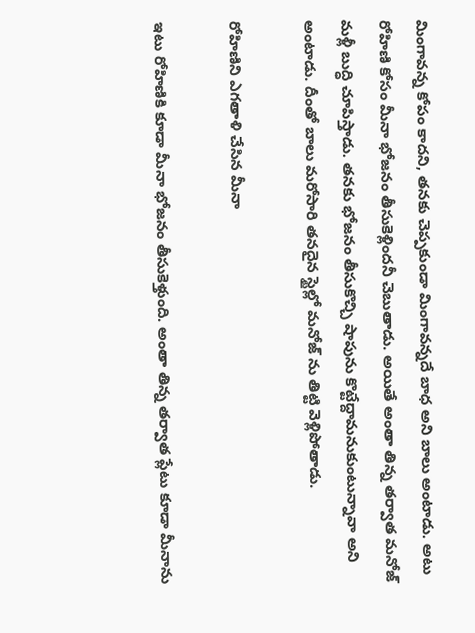మింగావన్న కోపం కాదని, తనకు చెప్పకుండా మింగావన్నదే బాధ అని బాలు అంటాడు. అటు రోహిణి కోసం మీనా భోజనం తీసుకెళ్లిందనీ చెబుతాడు. అయితే అంతా తిన్న తర్వాత మనోజ్ మళ్లీ బుద్ధి చూపిస్తాడు. తనకు భోజనం తీసుకొచ్చి షాపును కొట్టేద్దామనుకుంటున్నావా అని అంటాడు. దీంతో బాలు మరోసారి తనదైన స్టైల్లో మనోజ్ ను తిట్టి వెళ్లిపోతాడు.

రోహిణిని ఎగతాళి చేసిన మీనా

ఇటు రోహిణికి కూడా మీనా భోజనం తీసుకెళ్తుంది. అంతా తిన్న తర్వాత ప్లేటు కూడా మీనాను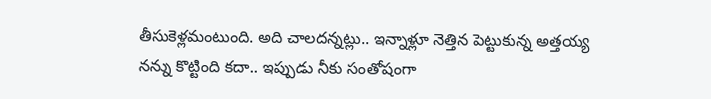తీసుకెళ్లమంటుంది. అది చాలదన్నట్లు.. ఇన్నాళ్లూ నెత్తిన పెట్టుకున్న అత్తయ్య నన్ను కొట్టింది కదా.. ఇప్పుడు నీకు సంతోషంగా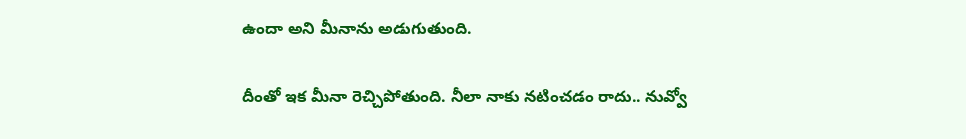ఉందా అని మీనాను అడుగుతుంది.

దీంతో ఇక మీనా రెచ్చిపోతుంది. నీలా నాకు నటించడం రాదు.. నువ్వో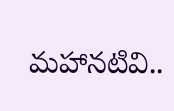మహానటివి..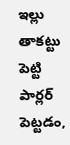ఇల్లు తాకట్టు పెట్టి పార్లర్ పెట్టడం,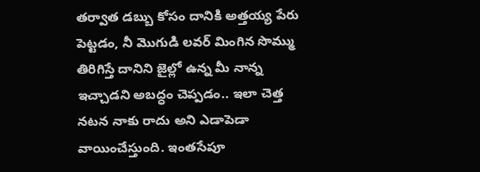తర్వాత డబ్బు కోసం దానికి అత్తయ్య పేరు పెట్టడం, నీ మొగుడి లవర్ మింగిన సొమ్ము తిరిగిస్తే దానిని జైల్లో ఉన్న మీ నాన్న ఇచ్చాడని అబద్ధం చెప్పడం.. ఇలా చెత్త నటన నాకు రాదు అని ఎడాపెడా వాయించేస్తుంది. ఇంతసేపూ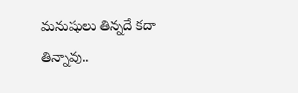మనుషులు తిన్నదే కదా తిన్నావు..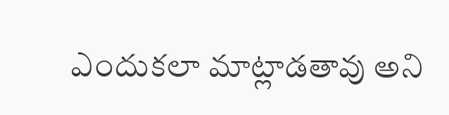ఎందుకలా మాట్లాడతావు అని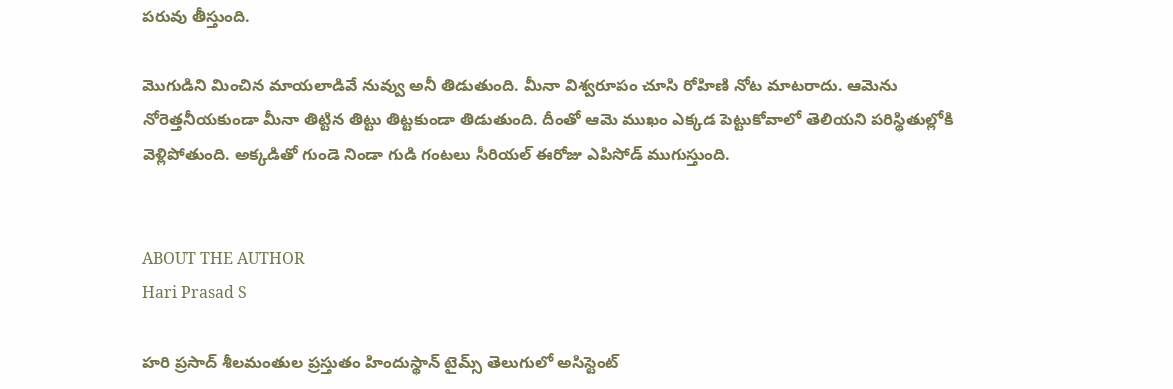పరువు తీస్తుంది.

మొగుడిని మించిన మాయలాడివే నువ్వు అనీ తిడుతుంది. మీనా విశ్వరూపం చూసి రోహిణి నోట మాటరాదు. ఆమెను నోరెత్తనీయకుండా మీనా తిట్టిన తిట్టు తిట్టకుండా తిడుతుంది. దీంతో ఆమె ముఖం ఎక్కడ పెట్టుకోవాలో తెలియని పరిస్థితుల్లోకి వెళ్లిపోతుంది. అక్కడితో గుండె నిండా గుడి గంటలు సీరియల్ ఈరోజు ఎపిసోడ్ ముగుస్తుంది.


ABOUT THE AUTHOR
Hari Prasad S

హరి ప్రసాద్ శీలమంతుల ప్రస్తుతం హిందుస్థాన్ టైమ్స్ తెలుగులో అసిస్టెంట్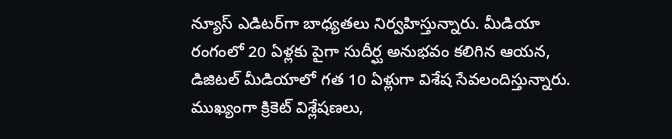న్యూస్ ఎడిటర్‌గా బాధ్యతలు నిర్వహిస్తున్నారు. మీడియా రంగంలో 20 ఏళ్లకు పైగా సుదీర్ఘ అనుభవం కలిగిన ఆయన, డిజిటల్ మీడియాలో గత 10 ఏళ్లుగా విశేష సేవలందిస్తున్నారు. ముఖ్యంగా క్రికెట్ విశ్లేషణలు,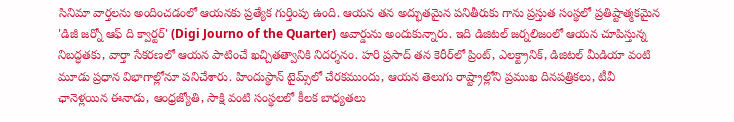సినిమా వార్తలను అందించడంలో ఆయనకు ప్రత్యేక గుర్తింపు ఉంది. ఆయన తన అద్భుతమైన పనితీరుకు గాను ప్రస్తుత సంస్థలో ప్రతిష్టాత్మకమైన 'డిజీ జర్నో ఆఫ్ ది క్వార్టర్' (Digi Journo of the Quarter) అవార్డును అందుకున్నారు. ఇది డిజిటల్ జర్నలిజంలో ఆయన చూపిస్తున్న నిబద్ధతకు, వార్తా సేకరణలో ఆయన పాటించే ఖచ్చితత్వానికి నిదర్శనం. హరి ప్రసాద్ తన కెరీర్‌లో ప్రింట్, ఎలక్ట్రానిక్, డిజిటల్ మీడియా వంటి మూడు ప్రధాన విభాగాల్లోనూ పనిచేశారు. హిందుస్థాన్ టైమ్స్‌లో చేరకముందు, ఆయన తెలుగు రాష్ట్రాల్లోని ప్రముఖ దినపత్రికలు, టీవీ ఛానెళ్లయిన ఈనాడు, ఆంధ్రజ్యోతి, సాక్షి వంటి సంస్థలలో కీలక బాధ్యతలు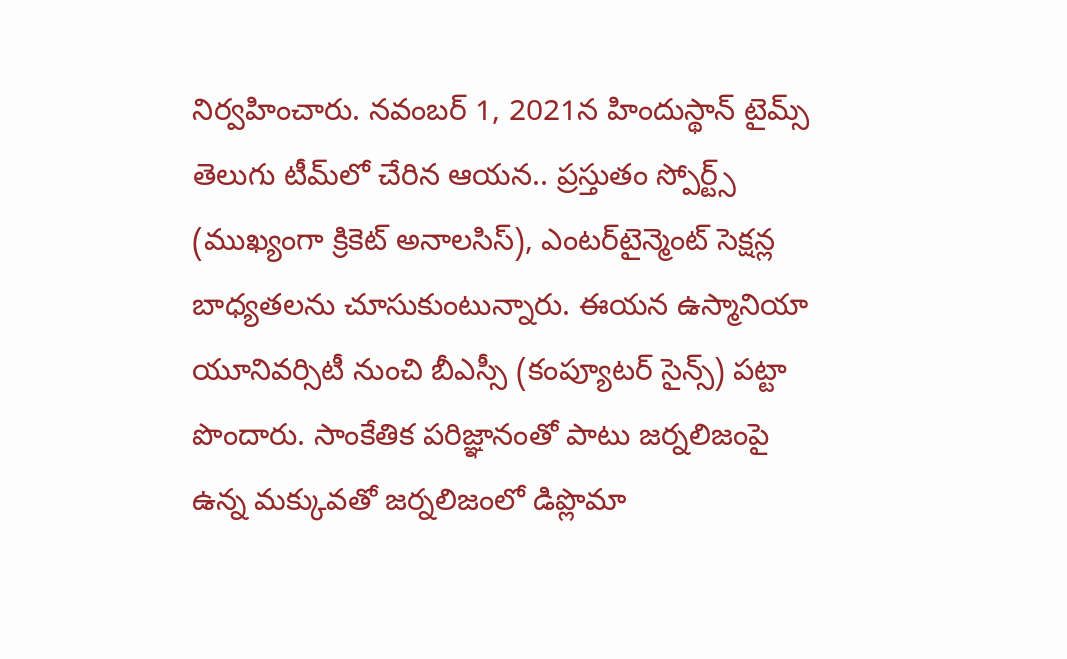నిర్వహించారు. నవంబర్ 1, 2021న హిందుస్థాన్ టైమ్స్ తెలుగు టీమ్‌లో చేరిన ఆయన.. ప్రస్తుతం స్పోర్ట్స్ (ముఖ్యంగా క్రికెట్ అనాలసిస్), ఎంటర్‌టైన్మెంట్ సెక్షన్ల బాధ్యతలను చూసుకుంటున్నారు. ఈయన ఉస్మానియా యూనివర్సిటీ నుంచి బీఎస్సీ (కంప్యూటర్ సైన్స్) పట్టా పొందారు. సాంకేతిక పరిజ్ఞానంతో పాటు జర్నలిజంపై ఉన్న మక్కువతో జర్నలిజంలో డిప్లొమా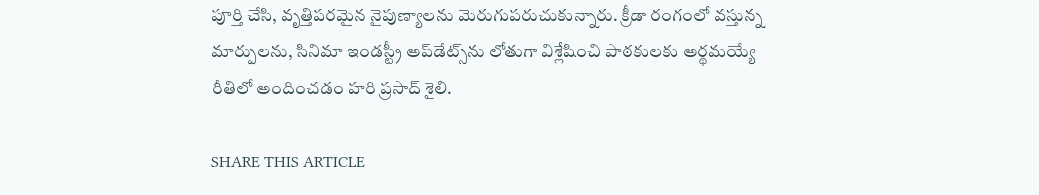పూర్తి చేసి, వృత్తిపరమైన నైపుణ్యాలను మెరుగుపరుచుకున్నారు. క్రీడా రంగంలో వస్తున్న మార్పులను, సినిమా ఇండస్ట్రీ అప్‌డేట్స్‌ను లోతుగా విశ్లేషించి పాఠకులకు అర్థమయ్యే రీతిలో అందించడం హరి ప్రసాద్ శైలి.

SHARE THIS ARTICLE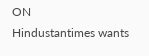ON
Hindustantimes wants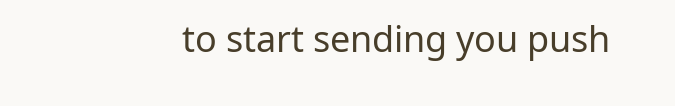to start sending you push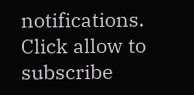notifications. Click allow to subscribe